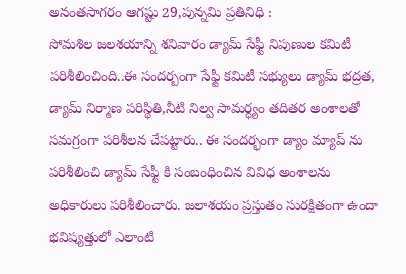అనంతసాగరం ఆగష్టు 29,పున్నమి ప్రతినిధి :
సోమశిల జలశయాన్ని శనివారం డ్యామ్ సేఫ్టీ నిపుణుల కమిటీ పరిశీలించింది..ఈ సందర్బంగా సేఫ్టీ కమిటీ సభ్యులు డ్యామ్ భద్రత, డ్యామ్ నిర్మాణ పరిస్థితి,నీటి నిల్వ సామర్ధ్యం తదితర అంశాలతో సమగ్రంగా పరిశీలన చేపట్టారు.. ఈ సందర్భంగా డ్యాం మ్యాప్ ను పరిశీలించి డ్యామ్ సేఫ్టీ కి సంబంధించిన వివిధ అంశాలను అధికారులు పరిశీలించారు. జలాశయం ప్రస్తుతం సురక్షితంగా ఉందా భవిష్యత్తులో ఎలాంటి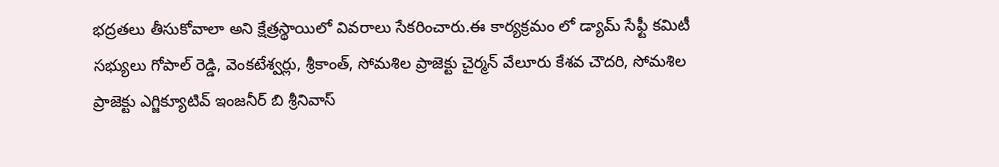భద్రతలు తీసుకోవాలా అని క్షేత్రస్థాయిలో వివరాలు సేకరించారు.ఈ కార్యక్రమం లో డ్యామ్ సేఫ్టీ కమిటీ సభ్యులు గోపాల్ రెడ్డి, వెంకటేశ్వర్లు, శ్రీకాంత్, సోమశిల ప్రాజెక్టు చైర్మన్ వేలూరు కేశవ చౌదరి, సోమశిల ప్రాజెక్టు ఎగ్జిక్యూటివ్ ఇంజనీర్ బి శ్రీనివాస్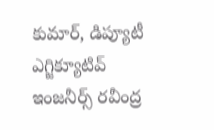కుమార్, డిప్యూటీ ఎగ్జిక్యూటివ్ ఇంజనీర్స్ రవీంద్ర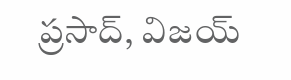ప్రసాద్, విజయ్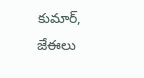కుమార్, జేఈలు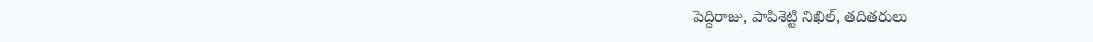పెద్దిరాజు, పాపిశెట్టి నిఖిల్, తదితరులు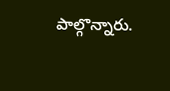పాల్గొన్నారు.